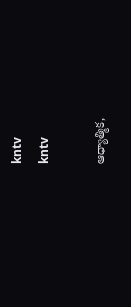kntv
kntv

ఆధ్యాత్మిక,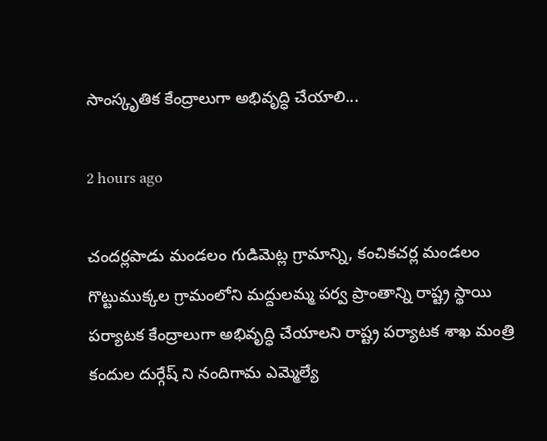సాంస్కృతిక కేంద్రాలుగా అభివృద్ధి చేయాలి...

2 hours ago

చందర్లపాడు మండలం గుడిమెట్ల గ్రామాన్ని, కంచికచర్ల మండలం గొట్టుముక్కల గ్రామంలోని మద్దులమ్మ పర్వ ప్రాంతాన్ని రాష్ట్ర స్థాయి పర్యాటక కేంద్రాలుగా అభివృద్ధి చేయాలని రాష్ట్ర పర్యాటక శాఖ మంత్రి కందుల దుర్గేష్‌ ని నందిగామ ఎమ్మెల్యే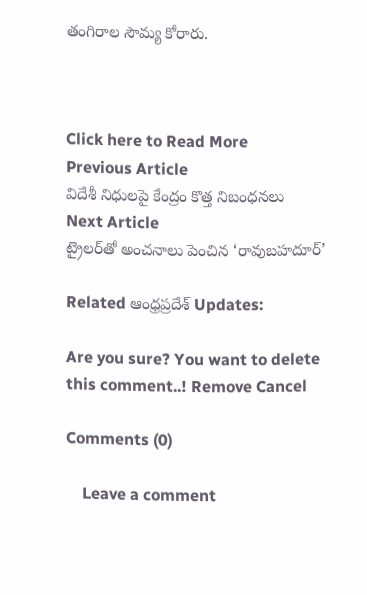తంగిరాల సౌమ్య కోరారు.



Click here to Read More
Previous Article
విదేశీ నిధులపై కేంద్రం కొత్త నిబంధనలు
Next Article
ట్రైలర్‌తో అంచనాలు పెంచిన ‘రావుబహదూర్’

Related ఆంధ్రప్రదేశ్ Updates:

Are you sure? You want to delete this comment..! Remove Cancel

Comments (0)

    Leave a comment